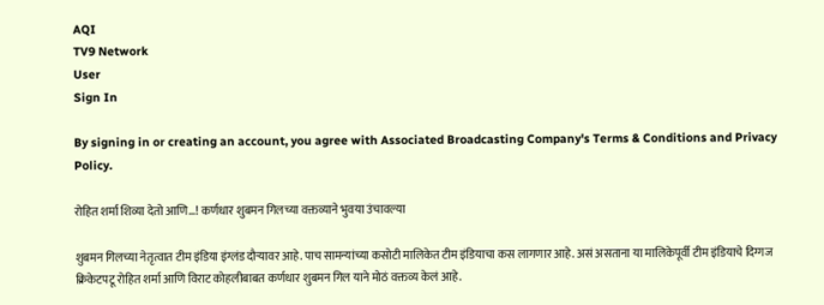AQI
TV9 Network
User
Sign In

By signing in or creating an account, you agree with Associated Broadcasting Company's Terms & Conditions and Privacy Policy.

रोहित शर्मा शिव्या देतो आणि…! कर्णधार शुबमन गिलच्या वक्तव्याने भुवया उंचावल्या

शुबमन गिलच्या नेतृत्वात टीम इंडिया इंग्लंड दौऱ्यावर आहे. पाच सामन्यांच्या कसोटी मालिकेत टीम इंडियाचा कस लागणार आहे. असं असताना या मालिकेपूर्वी टीम इंडियाचे दिग्गज क्रिकेटपटू रोहित शर्मा आणि विराट कोहलीबाबत कर्णधार शुबमन गिल याने मोठं वक्तव्य केलं आहे.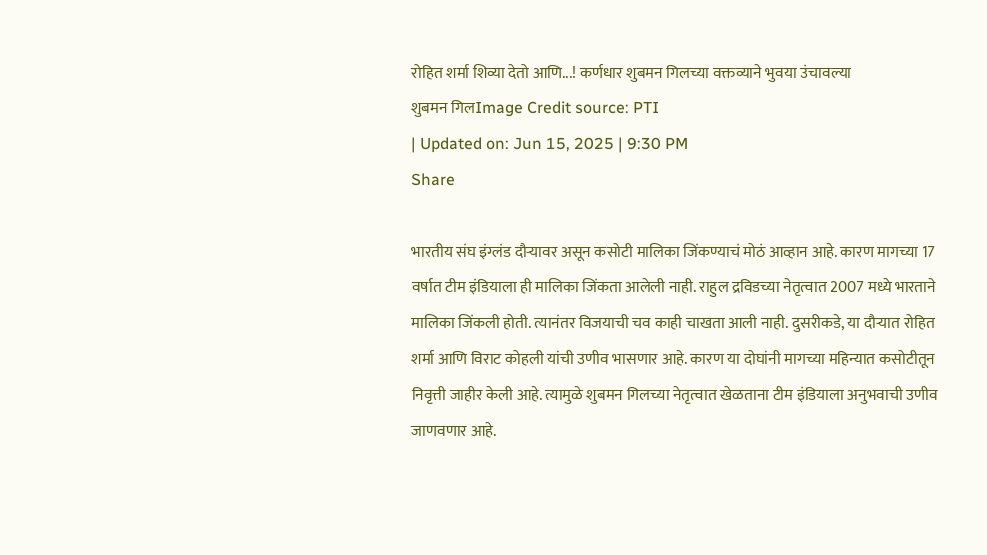रोहित शर्मा शिव्या देतो आणि...! कर्णधार शुबमन गिलच्या वक्तव्याने भुवया उंचावल्या
शुबमन गिलImage Credit source: PTI
| Updated on: Jun 15, 2025 | 9:30 PM
Share

भारतीय संघ इंग्लंड दौऱ्यावर असून कसोटी मालिका जिंकण्याचं मोठं आव्हान आहे. कारण मागच्या 17 वर्षात टीम इंडियाला ही मालिका जिंकता आलेली नाही. राहुल द्रविडच्या नेतृत्वात 2007 मध्ये भारताने मालिका जिंकली होती. त्यानंतर विजयाची चव काही चाखता आली नाही. दुसरीकडे, या दौऱ्यात रोहित शर्मा आणि विराट कोहली यांची उणीव भासणार आहे. कारण या दोघांनी मागच्या महिन्यात कसोटीतून निवृत्ती जाहीर केली आहे. त्यामुळे शुबमन गिलच्या नेतृत्वात खेळताना टीम इंडियाला अनुभवाची उणीव जाणवणार आहे.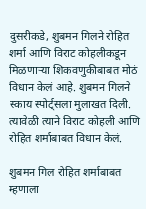दुसरीकडे, शुबमन गिलने रोहित शर्मा आणि विराट कोहलीकडून मिळणाऱ्या शिकवणुकीबाबत मोठं विधान केलं आहे. शुबमन गिलने स्काय स्पोर्ट्सला मुलाखत दिली. त्यावेळी त्याने विराट कोहली आणि रोहित शर्माबाबत विधान केलं.

शुबमन गिल रोहित शर्माबाबत म्हणाला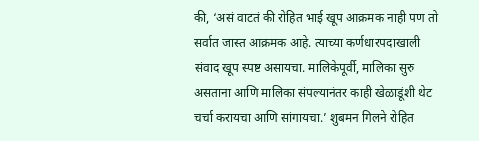की, ‘असं वाटतं की रोहित भाई खूप आक्रमक नाही पण तो सर्वात जास्त आक्रमक आहे. त्याच्या कर्णधारपदाखाली संवाद खूप स्पष्ट असायचा. मालिकेपूर्वी, मालिका सुरु असताना आणि मालिका संपल्यानंतर काही खेळाडूंशी थेट चर्चा करायचा आणि सांगायचा.’ शुबमन गिलने रोहित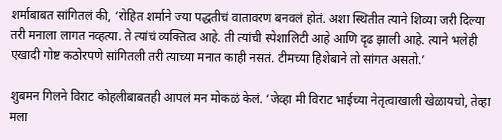शर्माबाबत सांगितलं की, ‘रोहित शर्माने ज्या पद्धतीचं वातावरण बनवलं होतं. अशा स्थितीत त्याने शिव्या जरी दिल्या तरी मनाला लागत नव्हत्या. ते त्यांचं व्यक्तित्व आहे. ती त्यांची स्पेशालिटी आहे आणि दृढ झाली आहे. त्याने भलेही एखादी गोष्ट कठोरपणे सांगितली तरी त्याच्या मनात काही नसतं. टीमच्या हिशेबाने तो सांगत असतो.’

शुबमन गिलने विराट कोहलीबाबतही आपलं मन मोकळं केलं. ‘जेव्हा मी विराट भाईच्या नेतृत्वाखाली खेळायचो, तेव्हा मला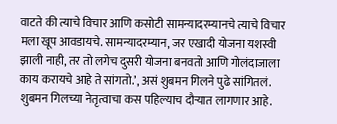वाटते की त्याचे विचार आणि कसोटी सामन्यादरम्यानचे त्याचे विचार मला खूप आवडायचे. सामन्यादरम्यान, जर एखादी योजना यशस्वी झाली नाही, तर तो लगेच दुसरी योजना बनवतो आणि गोलंदाजाला काय करायचे आहे ते सांगतो.’, असं शुबमन गिलने पुढे सांगितलं. शुबमन गिलच्या नेतृत्वाचा कस पहिल्याच दौऱ्यात लागणार आहे.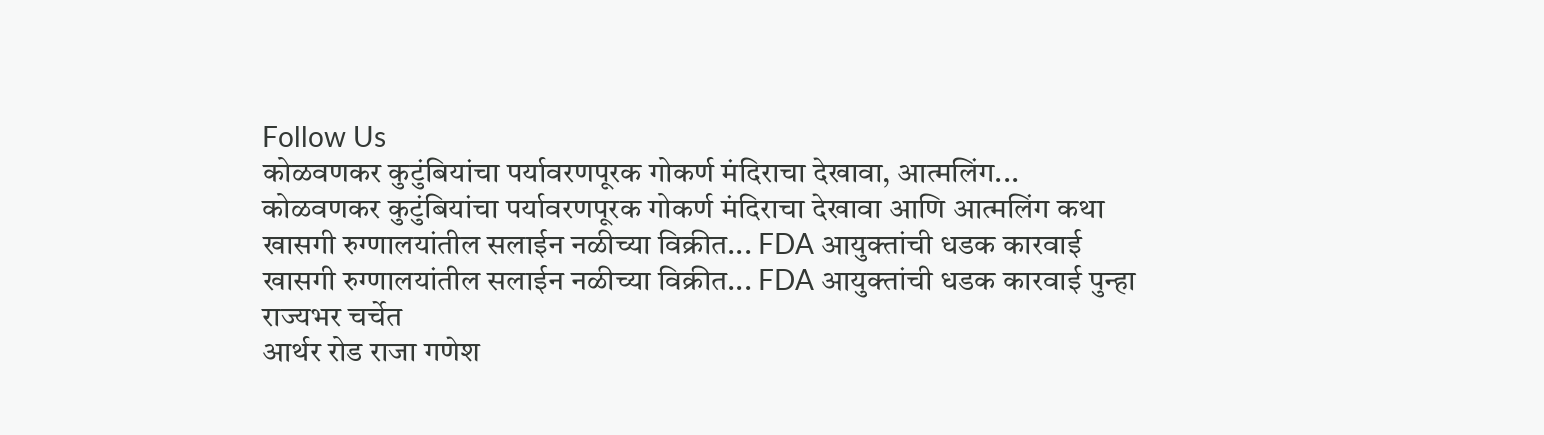Follow Us
कोळवणकर कुटुंबियांचा पर्यावरणपूरक गोकर्ण मंदिराचा देखावा, आत्मलिंग...
कोळवणकर कुटुंबियांचा पर्यावरणपूरक गोकर्ण मंदिराचा देखावा आणि आत्मलिंग कथा
खासगी रुग्णालयांतील सलाईन नळीच्या विक्रीत... FDA आयुक्तांची धडक कारवाई
खासगी रुग्णालयांतील सलाईन नळीच्या विक्रीत... FDA आयुक्तांची धडक कारवाई पुन्हा राज्यभर चर्चेत
आर्थर रोड राजा गणेश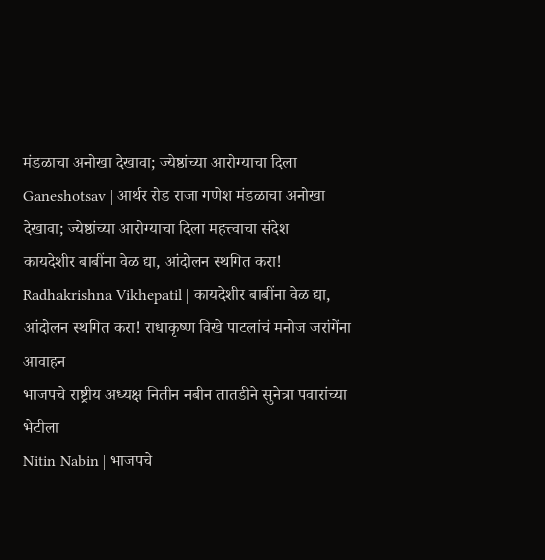मंडळाचा अनोखा देखावा; ज्येष्ठांच्या आरोग्याचा दिला
Ganeshotsav | आर्थर रोड राजा गणेश मंडळाचा अनोखा देखावा; ज्येष्ठांच्या आरोग्याचा दिला महत्त्वाचा संदेश
कायदेशीर बाबींना वेळ द्या, आंदोलन स्थगित करा!
Radhakrishna Vikhepatil | कायदेशीर बाबींना वेळ द्या, आंदोलन स्थगित करा! राधाकृष्ण विखे पाटलांचं मनोज जरांगेंना आवाहन
भाजपचे राष्ट्रीय अध्यक्ष नितीन नबीन तातडीने सुनेत्रा पवारांच्या भेटीला
Nitin Nabin | भाजपचे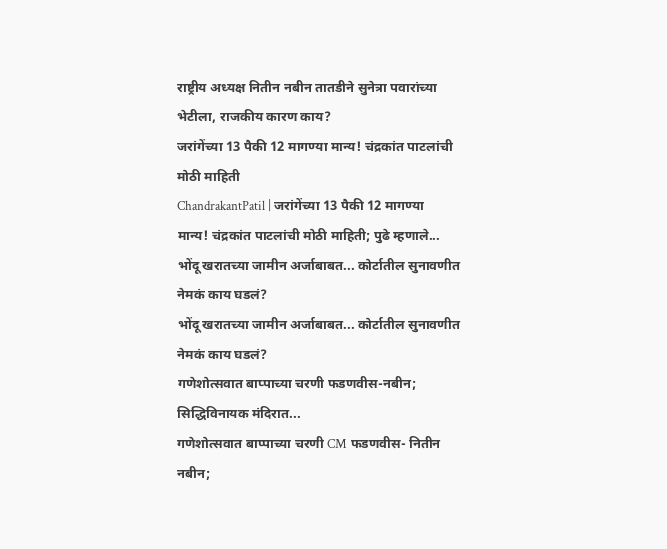राष्ट्रीय अध्यक्ष नितीन नबीन तातडीने सुनेत्रा पवारांच्या भेटीला, राजकीय कारण काय?
जरांगेंच्या 13 पैकी 12 मागण्या मान्य! चंद्रकांत पाटलांची मोठी माहिती
ChandrakantPatil | जरांगेंच्या 13 पैकी 12 मागण्या मान्य! चंद्रकांत पाटलांची मोठी माहिती; पुढे म्हणाले...
भोंदू खरातच्या जामीन अर्जाबाबत... कोर्टातील सुनावणीत नेमकं काय घडलं?
भोंदू खरातच्या जामीन अर्जाबाबत... कोर्टातील सुनावणीत नेमकं काय घडलं?
गणेशोत्सवात बाप्पाच्या चरणी फडणवीस-नबीन; सिद्धिविनायक मंदिरात...
गणेशोत्सवात बाप्पाच्या चरणी CM फडणवीस- नितीन नबीन;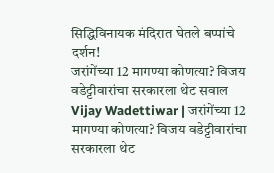सिद्धिविनायक मंदिरात घेतले बप्पांचे दर्शन!
जरांगेंच्या 12 मागण्या कोणत्या? विजय वडेट्टीवारांचा सरकारला थेट सवाल
Vijay Wadettiwar | जरांगेंच्या 12 मागण्या कोणत्या? विजय वडेट्टीवारांचा सरकारला थेट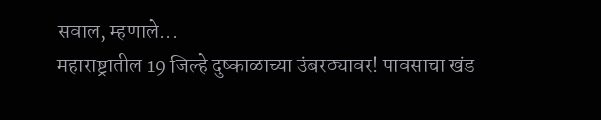सवाल, म्हणाले...
महाराष्ट्रातील 19 जिल्हे दुष्काळाच्या उंबरठ्यावर! पावसाचा खंड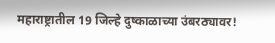महाराष्ट्रातील 19 जिल्हे दुष्काळाच्या उंबरठ्यावर!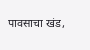पावसाचा खंड,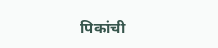पिकांची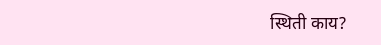स्थिती काय?